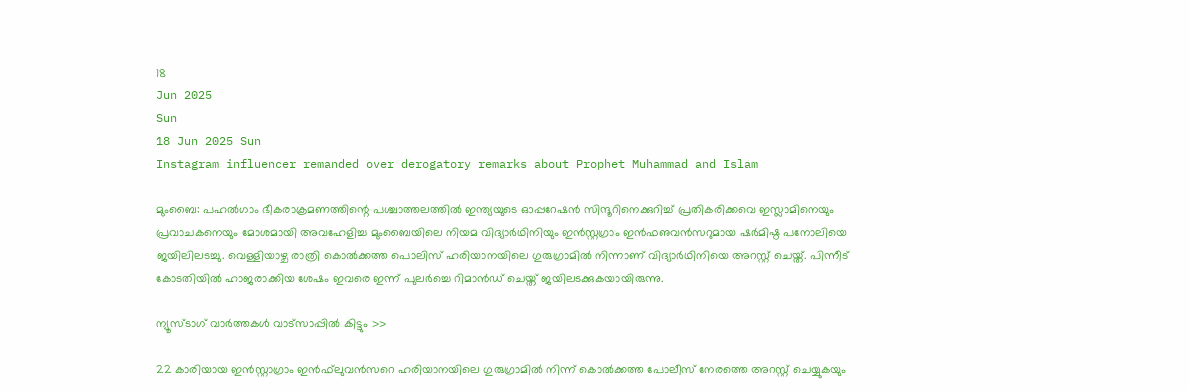18
Jun 2025
Sun
18 Jun 2025 Sun
Instagram influencer remanded over derogatory remarks about Prophet Muhammad and Islam

മുംബൈ: പഹല്‍ഗാം ഭീകരാക്രമണത്തിന്റെ പശ്ചാത്തലത്തില്‍ ഇന്ത്യയുടെ ഓപ്പറേഷന്‍ സിന്ദൂറിനെക്കുറിച്ച് പ്രതികരിക്കവെ ഇസ്ലാമിനെയും പ്രവാചകനെയും മോശമായി അവഹേളിച്ച മുംബൈയിലെ നിയമ വിദ്യാര്‍ഥിനിയും ഇന്‍സ്റ്റഗ്രാം ഇന്‍ഫഌവന്‍സറുമായ ഷര്‍മിഷ്ഠ പനോലിയെ ജയിലിലടച്ചു. വെള്ളിയാഴ്ച രാത്രി കൊല്‍ക്കത്ത പൊലിസ് ഹരിയാനയിലെ ഗുരുഗ്രാമില്‍ നിന്നാണ് വിദ്യാര്‍ഥിനിയെ അറസ്റ്റ് ചെയ്ത്. പിന്നീട് കോടതിയില്‍ ഹാജരാക്കിയ ശേഷം ഇവരെ ഇന്ന് പുലര്‍ച്ചെ റിമാന്‍ഡ് ചെയ്ത് ജയിലടക്കുകയായിരുന്നു.

ന്യൂസ്ടാഗ് വാര്‍ത്തകള്‍ വാട്‌സാപ്പില്‍ കിട്ടും >>

22 കാരിയായ ഇന്‍സ്റ്റാഗ്രാം ഇന്‍ഫ്‌ലുവന്‍സറെ ഹരിയാനയിലെ ഗുരുഗ്രാമില്‍ നിന്ന് കൊല്‍ക്കത്ത പോലീസ് നേരത്തെ അറസ്റ്റ് ചെയ്യുകയും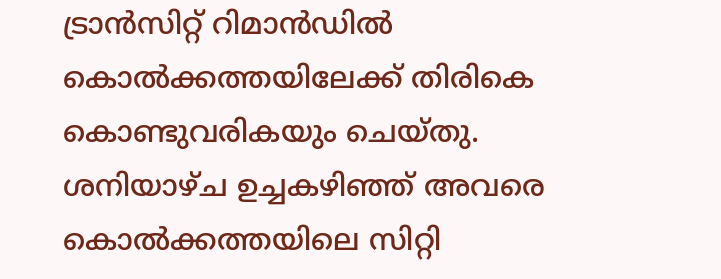ട്രാന്‍സിറ്റ് റിമാന്‍ഡില്‍ കൊല്‍ക്കത്തയിലേക്ക് തിരികെ കൊണ്ടുവരികയും ചെയ്തു. ശനിയാഴ്ച ഉച്ചകഴിഞ്ഞ് അവരെ കൊല്‍ക്കത്തയിലെ സിറ്റി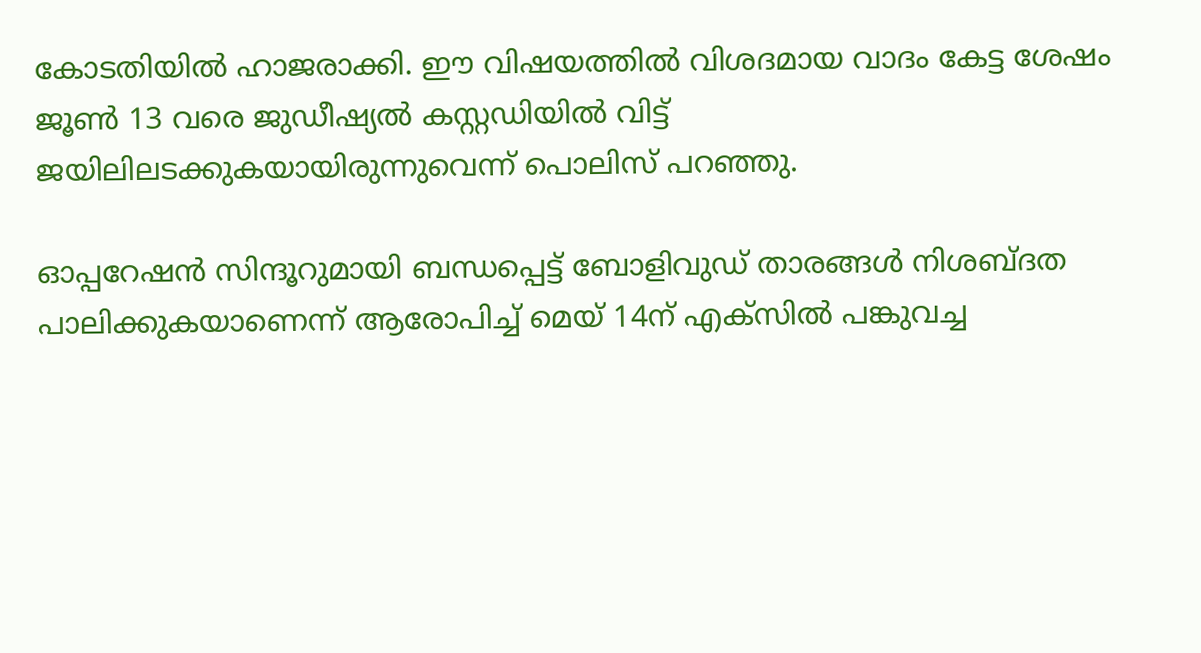കോടതിയില്‍ ഹാജരാക്കി. ഈ വിഷയത്തില്‍ വിശദമായ വാദം കേട്ട ശേഷം ജൂണ്‍ 13 വരെ ജുഡീഷ്യല്‍ കസ്റ്റഡിയില്‍ വിട്ട് ജയിലിലടക്കുകയായിരുന്നുവെന്ന് പൊലിസ് പറഞ്ഞു.

ഓപ്പറേഷന്‍ സിന്ദൂറുമായി ബന്ധപ്പെട്ട് ബോളിവുഡ് താരങ്ങള്‍ നിശബ്ദത പാലിക്കുകയാണെന്ന് ആരോപിച്ച് മെയ് 14ന് എക്‌സില്‍ പങ്കുവച്ച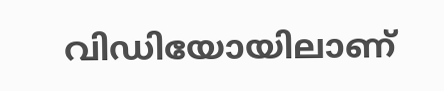വിഡിയോയിലാണ്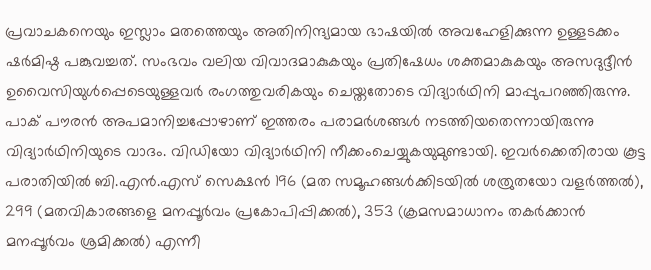പ്രവാചകനെയും ഇസ്ലാം മതത്തെയും അതിനിന്ദ്യമായ ഭാഷയില്‍ അവഹേളിക്കുന്ന ഉള്ളടക്കം ഷര്‍മിഷ്ഠ പങ്കുവച്ചത്. സംഭവം വലിയ വിവാദമാകുകയും പ്രതിഷേധം ശക്തമാകുകയും അസദുദ്ദീന്‍ ഉവൈസിയുള്‍പ്പെടെയുള്ളവര്‍ രംഗത്തുവരികയും ചെയ്തതോടെ വിദ്യാര്‍ഥിനി മാപ്പുപറഞ്ഞിരുന്നു. പാക് പൗരന്‍ അപമാനിച്ചപ്പോഴാണ് ഇത്തരം പരാമര്‍ശങ്ങള്‍ നടത്തിയതെന്നായിരുന്നു വിദ്യാര്‍ഥിനിയുടെ വാദം. വിഡിയോ വിദ്യാര്‍ഥിനി നീക്കംചെയ്യുകയുമുണ്ടായി. ഇവര്‍ക്കെതിരായ കൂട്ട പരാതിയില്‍ ബി.എന്‍.എസ് സെക്ഷന്‍ 196 (മത സമൂഹങ്ങള്‍ക്കിടയില്‍ ശത്രുതയോ വളര്‍ത്തല്‍), 299 (മതവികാരങ്ങളെ മനപ്പൂര്‍വം പ്രകോപിപ്പിക്കല്‍), 353 (ക്രമസമാധാനം തകര്‍ക്കാന്‍ മനപ്പൂര്‍വം ശ്രമിക്കല്‍) എന്നീ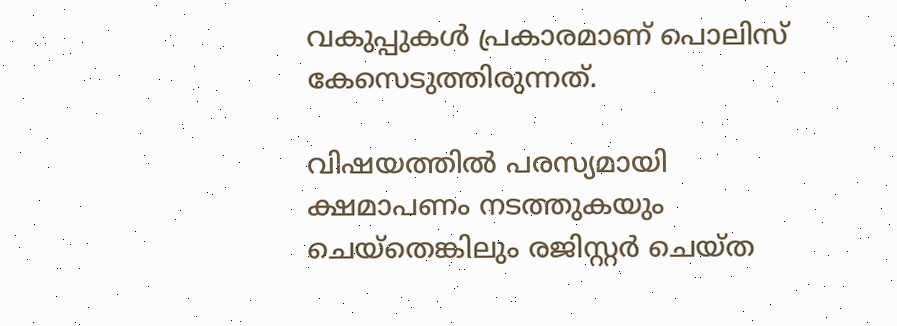വകുപ്പുകള്‍ പ്രകാരമാണ് പൊലിസ് കേസെടുത്തിരുന്നത്.

വിഷയത്തില്‍ പരസ്യമായി ക്ഷമാപണം നടത്തുകയും ചെയ്‌തെങ്കിലും രജിസ്റ്റര്‍ ചെയ്ത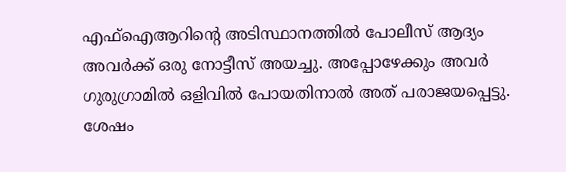എഫ്‌ഐആറിന്റെ അടിസ്ഥാനത്തില്‍ പോലീസ് ആദ്യം അവര്‍ക്ക് ഒരു നോട്ടീസ് അയച്ചു. അപ്പോഴേക്കും അവര്‍ ഗുരുഗ്രാമില്‍ ഒളിവില്‍ പോയതിനാല്‍ അത് പരാജയപ്പെട്ടു. ശേഷം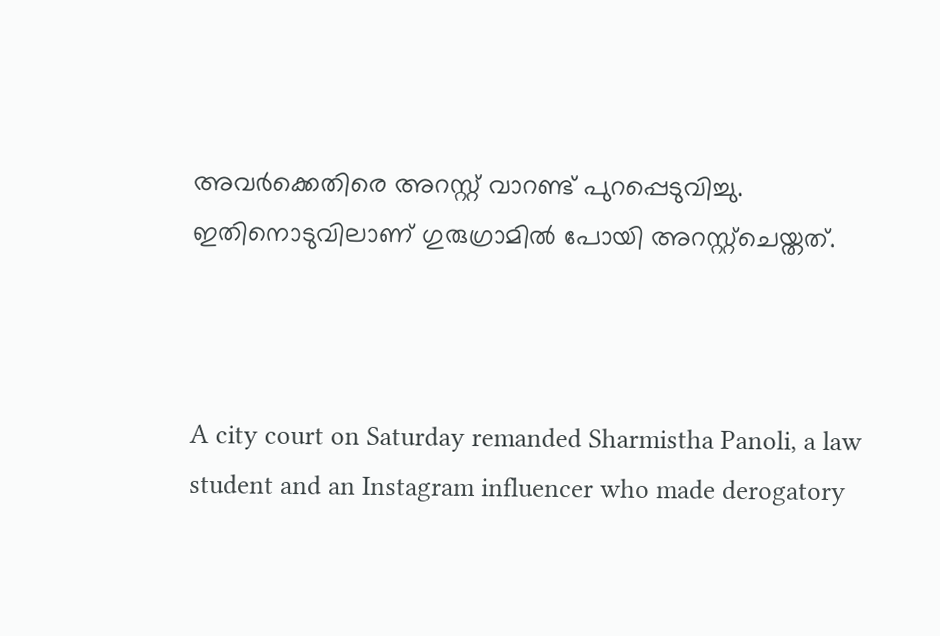അവര്‍ക്കെതിരെ അറസ്റ്റ് വാറണ്ട് പുറപ്പെടുവിച്ചു. ഇതിനൊടുവിലാണ് ഗുരുഗ്രാമില്‍ പോയി അറസ്റ്റ്‌ചെയ്തത്.



A city court on Saturday remanded Sharmistha Panoli, a law student and an Instagram influencer who made derogatory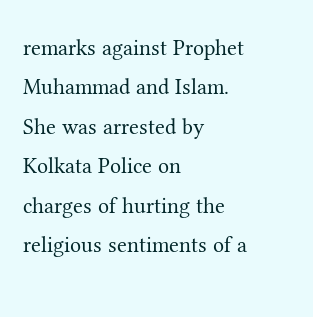remarks against Prophet Muhammad and Islam. She was arrested by Kolkata Police on charges of hurting the religious sentiments of a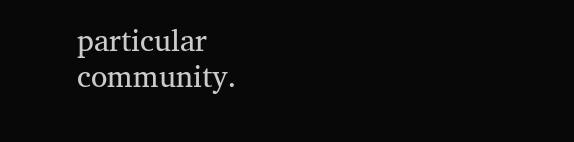particular community.